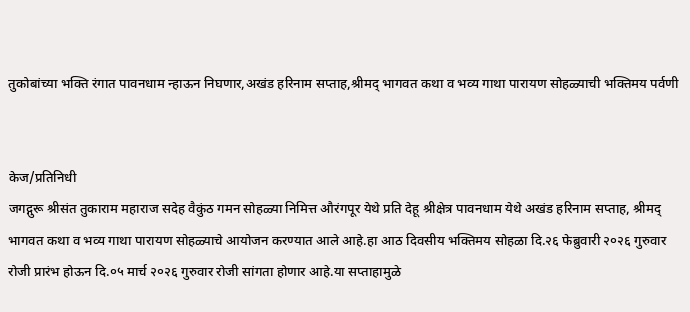तुकोबांच्या भक्ति रंगात पावनधाम न्हाऊन निघणार,अखंड हरिनाम सप्ताह,श्रीमद् भागवत कथा व भव्य गाथा पारायण सोहळ्याची भक्तिमय पर्वणी


केज/प्रतिनिधी
जगद्गुरू श्रीसंत तुकाराम महाराज सदेह वैकुंठ गमन सोहळ्या निमित्त औरंगपूर येथे प्रति देहू श्रीक्षेत्र पावनधाम येथे अखंड हरिनाम सप्ताह, श्रीमद् भागवत कथा व भव्य गाथा पारायण सोहळ्याचे आयोजन करण्यात आले आहे.हा आठ दिवसीय भक्तिमय सोहळा दि.२६ फेब्रुवारी २०२६ गुरुवार रोजी प्रारंभ होऊन दि.०५ मार्च २०२६ गुरुवार रोजी सांगता होणार आहे.या सप्ताहामुळे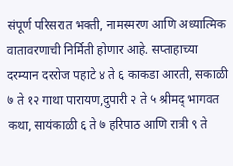संपूर्ण परिसरात भक्ती, नामस्मरण आणि अध्यात्मिक वातावरणाची निर्मिती होणार आहे. सप्ताहाच्या दरम्यान दररोज पहाटे ४ ते ६ काकडा आरती, सकाळी ७ ते १२ गाथा पारायण,दुपारी २ ते ५ श्रीमद् भागवत कथा, सायंकाळी ६ ते ७ हरिपाठ आणि रात्री ९ ते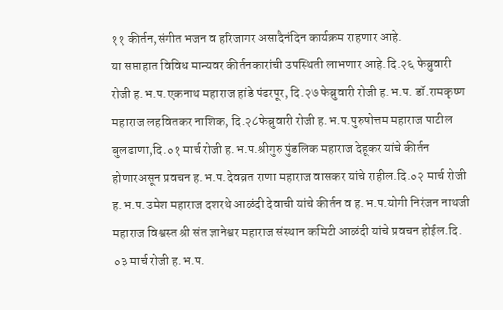११ कीर्तन,संगीत भजन व हरिजागर असादैनंदिन कार्यक्रम राहणार आहे.
या सप्ताहात विविध मान्यवर कीर्तनकारांची उपस्थिती लाभणार आहे.दि.२६ फेब्रुवारी रोजी ह.भ.प.एकनाथ महाराज हांडे पंढरपूर, दि.२७ फेब्रुवारी रोजी ह.भ.प. डॉ.रामकृष्ण महाराज लहवितकर नाशिक, दि.२८फेब्रुवारी रोजी ह.भ.प.पुरुषोत्तम महाराज पाटील बुलढाणा,दि.०१ मार्च रोजी ह.भ.प.श्रीगुरु पुंडलिक महाराज देहूकर यांचे कीर्तन होणारअसून प्रवचन ह.भ.प.देवव्रत राणा महाराज वासकर यांचे राहील.दि.०२ मार्च रोजी ह.भ.प.उमेश महाराज दशरथे आळंदी देवाची यांचे कीर्तन व ह.भ.प.योगी निरंजन नाथजी महाराज विश्वस्त श्री संत ज्ञानेश्वर महाराज संस्थान कमिटी आळंदी यांचे प्रवचन होईल.दि. ०३ मार्च रोजी ह.भ.प.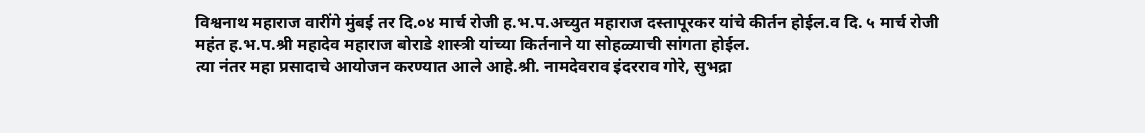विश्वनाथ महाराज वारींगे मुंबई तर दि.०४ मार्च रोजी ह.भ.प.अच्युत महाराज दस्तापूरकर यांचे कीर्तन होईल.व दि. ५ मार्च रोजी महंत ह.भ.प.श्री महादेव महाराज बोराडे शास्त्री यांच्या किर्तनाने या सोहळ्याची सांगता होईल.
त्या नंतर महा प्रसादाचे आयोजन करण्यात आले आहे.श्री. नामदेवराव इंदरराव गोरे, सुभद्रा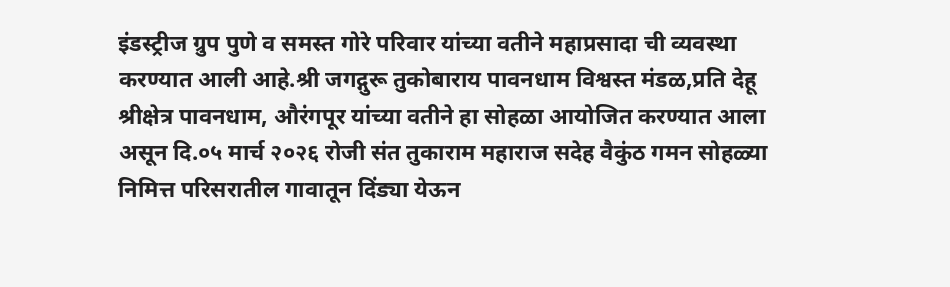इंडस्ट्रीज ग्रुप पुणे व समस्त गोरे परिवार यांच्या वतीने महाप्रसादा ची व्यवस्था करण्यात आली आहे.श्री जगद्गुरू तुकोबाराय पावनधाम विश्वस्त मंडळ,प्रति देहू श्रीक्षेत्र पावनधाम, औरंगपूर यांच्या वतीने हा सोहळा आयोजित करण्यात आला असून दि.०५ मार्च २०२६ रोजी संत तुकाराम महाराज सदेह वैकुंठ गमन सोहळ्या निमित्त परिसरातील गावातून दिंड्या येऊन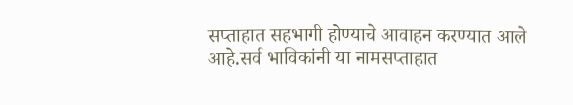सप्ताहात सहभागी होण्याचे आवाहन करण्यात आले आहे.सर्व भाविकांनी या नामसप्ताहात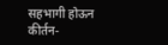सहभागी होऊन कीर्तन-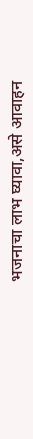भजनाचा लाभ घ्यावा,असे आवाहन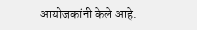आयोजकांनी केले आहे.